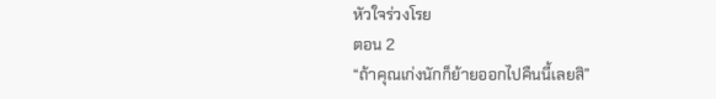หัวใจร่วงโรย
ตอน 2
“ถ้าคุณเก่งนักก็ย้ายออกไปคืนนี้เลยสิ”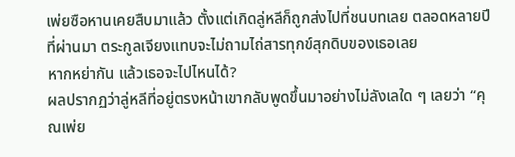เพ่ยซือหานเคยสืบมาแล้ว ตั้งแต่เกิดลู่หลีก็ถูกส่งไปที่ชนบทเลย ตลอดหลายปีที่ผ่านมา ตระกูลเจียงแทบจะไม่ถามไถ่สารทุกข์สุกดิบของเธอเลย
หากหย่ากัน แล้วเธอจะไปไหนได้?
ผลปรากฏว่าลู่หลีที่อยู่ตรงหน้าเขากลับพูดขึ้นมาอย่างไม่ลังเลใด ๆ เลยว่า “คุณเพ่ย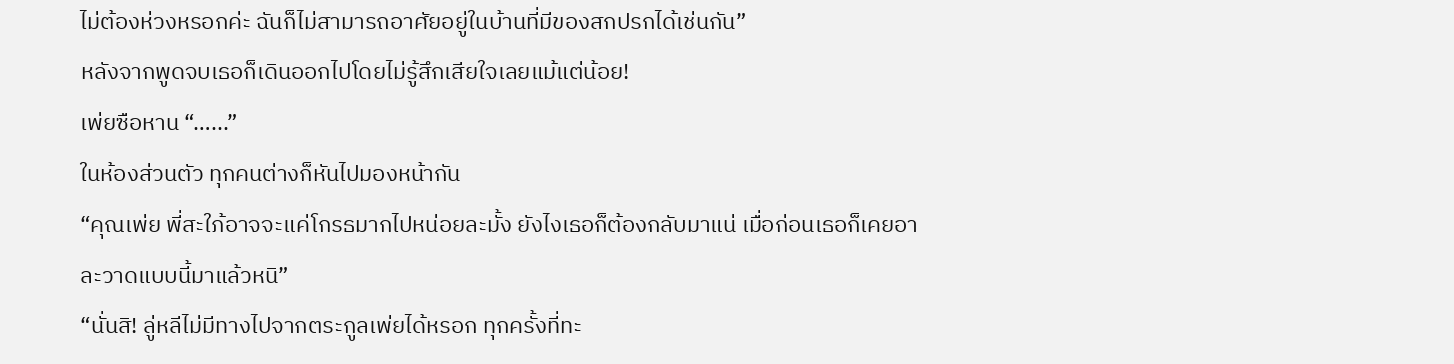ไม่ต้องห่วงหรอกค่ะ ฉันก็ไม่สามารถอาศัยอยู่ในบ้านที่มีของสกปรกได้เช่นกัน”
หลังจากพูดจบเธอก็เดินออกไปโดยไม่รู้สึกเสียใจเลยแม้แต่น้อย!
เพ่ยซือหาน “…...”
ในห้องส่วนตัว ทุกคนต่างก็หันไปมองหน้ากัน
“คุณเพ่ย พี่สะใภ้อาจจะแค่โกรธมากไปหน่อยละมั้ง ยังไงเธอก็ต้องกลับมาแน่ เมื่อก่อนเธอก็เคยอาละวาดแบบนี้มาแล้วหนิ”
“นั่นสิ! ลู่หลีไม่มีทางไปจากตระกูลเพ่ยได้หรอก ทุกครั้งที่ทะ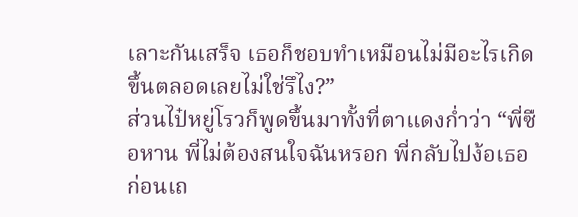เลาะกันเสร็จ เธอก็ชอบทำเหมือนไม่มีอะไรเกิดขึ้นตลอดเลยไม่ใช่รึไง?”
ส่วนไป๋หยู่โรวก็พูดขึ้นมาทั้งที่ตาแดงก่ำว่า “พี่ซือหาน พี่ไม่ต้องสนใจฉันหรอก พี่กลับไปง้อเธอก่อนเถ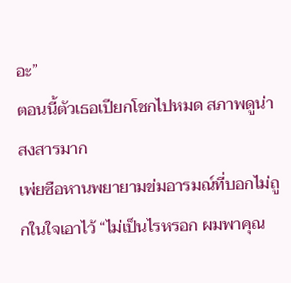อะ”
ตอนนี้ตัวเธอเปียกโชกไปหมด สภาพดูน่าสงสารมาก
เพ่ยซือหานพยายามข่มอารมณ์ที่บอกไม่ถูกในใจเอาไว้ “ไม่เป็นไรหรอก ผมพาคุณ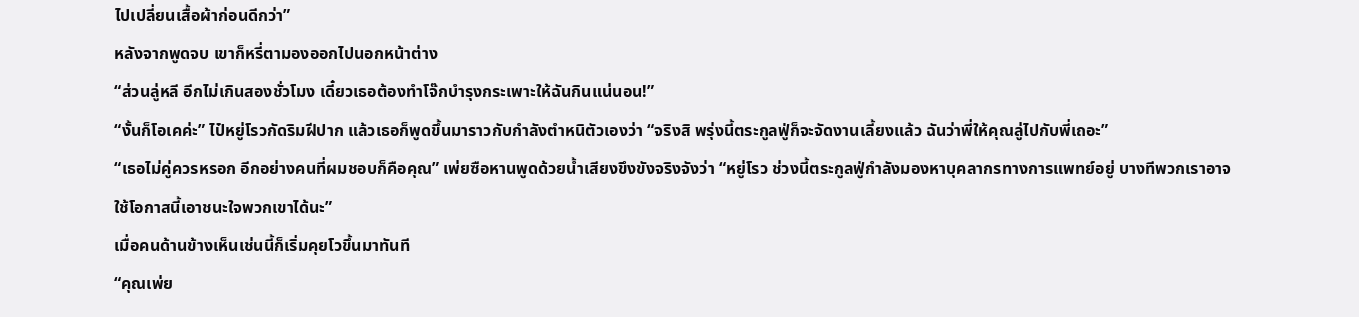ไปเปลี่ยนเสื้อผ้าก่อนดีกว่า”
หลังจากพูดจบ เขาก็หรี่ตามองออกไปนอกหน้าต่าง
“ส่วนลู่หลี อีกไม่เกินสองชั่วโมง เดี๋ยวเธอต้องทำโจ๊กบำรุงกระเพาะให้ฉันกินแน่นอน!”
“งั้นก็โอเคค่ะ” ไป๋หยู่โรวกัดริมฝีปาก แล้วเธอก็พูดขึ้นมาราวกับกำลังตำหนิตัวเองว่า “จริงสิ พรุ่งนี้ตระกูลฟู่ก็จะจัดงานเลี้ยงแล้ว ฉันว่าพี่ให้คุณลู่ไปกับพี่เถอะ”
“เธอไม่คู่ควรหรอก อีกอย่างคนที่ผมชอบก็คือคุณ” เพ่ยซือหานพูดด้วยน้ำเสียงขึงขังจริงจังว่า “หยู่โรว ช่วงนี้ตระกูลฟู่กำลังมองหาบุคลากรทางการแพทย์อยู่ บางทีพวกเราอาจใช้โอกาสนี้เอาชนะใจพวกเขาได้นะ”
เมื่อคนด้านข้างเห็นเช่นนี้ก็เริ่มคุยโวขึ้นมาทันที
“คุณเพ่ย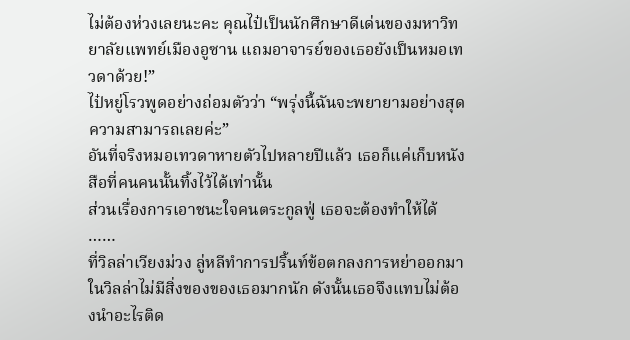ไม่ต้องห่วงเลยนะคะ คุณไป๋เป็นนักศึกษาดีเด่นของมหาวิทยาลัยแพทย์เมืองอูซาน แถมอาจารย์ของเธอยังเป็นหมอเทวดาด้วย!”
ไป๋หยู่โรวพูดอย่างถ่อมตัวว่า “พรุ่งนี้ฉันจะพยายามอย่างสุดความสามารถเลยค่ะ”
อันที่จริงหมอเทวดาหายตัวไปหลายปีแล้ว เธอก็แค่เก็บหนังสือที่คนคนนั้นทิ้งไว้ได้เท่านั้น
ส่วนเรื่องการเอาชนะใจคนตระกูลฟู่ เธอจะต้องทำให้ได้
……
ที่วิลล่าเวียงม่วง ลู่หลีทำการปริ้นท์ข้อตกลงการหย่าออกมา
ในวิลล่าไม่มีสิ่งของของเธอมากนัก ดังนั้นเธอจึงแทบไม่ต้องนำอะไรติด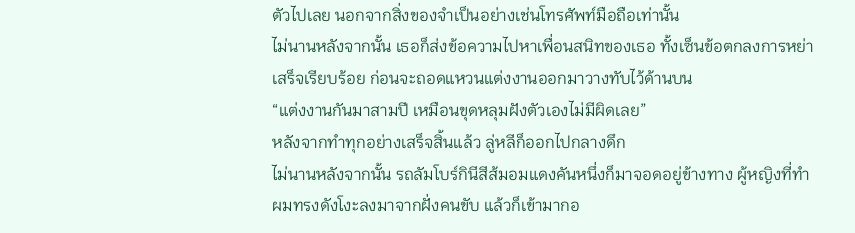ตัวไปเลย นอกจากสิ่งของจำเป็นอย่างเช่นโทรศัพท์มือถือเท่านั้น
ไม่นานหลังจากนั้น เธอก็ส่งข้อความไปหาเพื่อนสนิทของเธอ ทั้งเซ็นข้อตกลงการหย่าเสร็จเรียบร้อย ก่อนจะถอดแหวนแต่งงานออกมาวางทับไว้ด้านบน
“แต่งงานกันมาสามปี เหมือนขุดหลุมฝังตัวเองไม่มีผิดเลย”
หลังจากทำทุกอย่างเสร็จสิ้นแล้ว ลู่หลีก็ออกไปกลางดึก
ไม่นานหลังจากนั้น รถลัมโบร์กินีสีส้มอมแดงคันหนึ่งก็มาจอดอยู่ข้างทาง ผู้หญิงที่ทำผมทรงดังโงะลงมาจากฝั่งคนขับ แล้วก็เข้ามากอ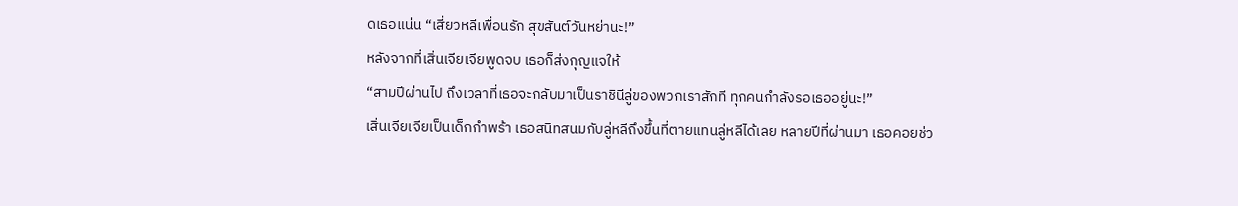ดเธอแน่น “เสี่ยวหลีเพื่อนรัก สุขสันต์วันหย่านะ!”
หลังจากที่เสิ่นเจียเจียพูดจบ เธอก็ส่งกุญแจให้
“สามปีผ่านไป ถึงเวลาที่เธอจะกลับมาเป็นราชินีลู่ของพวกเราสักที ทุกคนกำลังรอเธออยู่นะ!”
เสิ่นเจียเจียเป็นเด็กกำพร้า เธอสนิทสนมกับลู่หลีถึงขึ้นที่ตายแทนลู่หลีได้เลย หลายปีที่ผ่านมา เธอคอยช่ว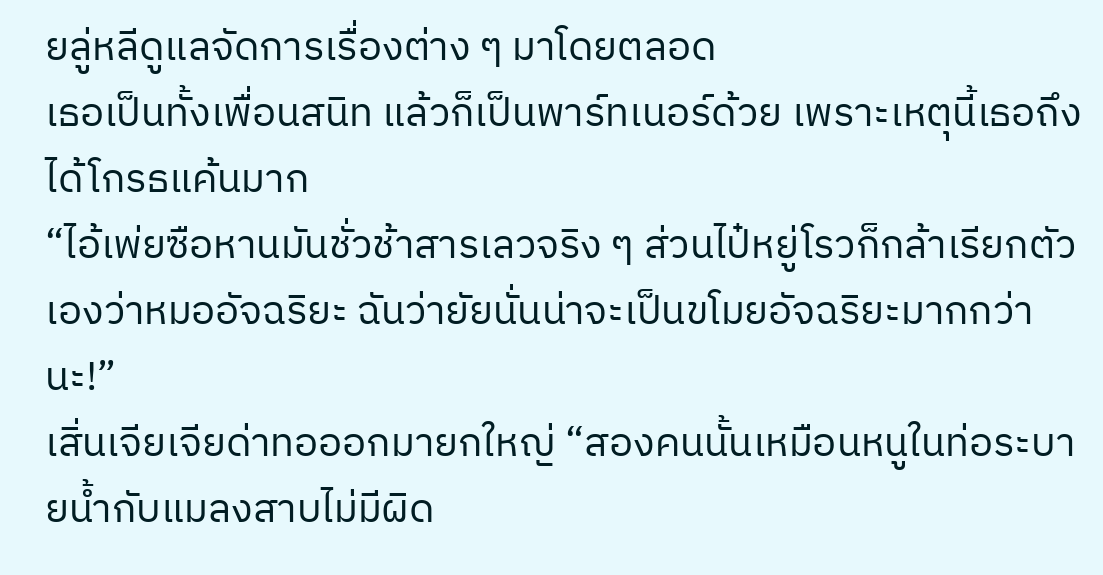ยลู่หลีดูแลจัดการเรื่องต่าง ๆ มาโดยตลอด
เธอเป็นทั้งเพื่อนสนิท แล้วก็เป็นพาร์ทเนอร์ด้วย เพราะเหตุนี้เธอถึงได้โกรธแค้นมาก
“ไอ้เพ่ยซือหานมันชั่วช้าสารเลวจริง ๆ ส่วนไป๋หยู่โรวก็กล้าเรียกตัวเองว่าหมออัจฉริยะ ฉันว่ายัยนั่นน่าจะเป็นขโมยอัจฉริยะมากกว่านะ!”
เสิ่นเจียเจียด่าทอออกมายกใหญ่ “สองคนนั้นเหมือนหนูในท่อระบายน้ำกับแมลงสาบไม่มีผิด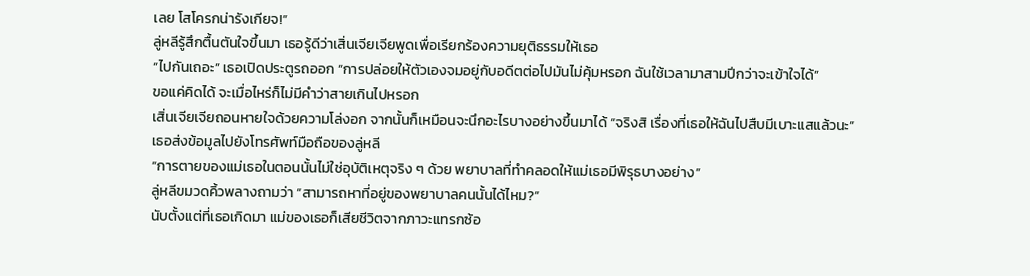เลย โสโครกน่ารังเกียจ!”
ลู่หลีรู้สึกตื้นตันใจขึ้นมา เธอรู้ดีว่าเสิ่นเจียเจียพูดเพื่อเรียกร้องความยุติธรรมให้เธอ
“ไปกันเถอะ” เธอเปิดประตูรถออก “การปล่อยให้ตัวเองจมอยู่กับอดีตต่อไปมันไม่คุ้มหรอก ฉันใช้เวลามาสามปีกว่าจะเข้าใจได้”
ขอแค่คิดได้ จะเมื่อไหร่ก็ไม่มีคำว่าสายเกินไปหรอก
เสิ่นเจียเจียถอนหายใจด้วยความโล่งอก จากนั้นก็เหมือนจะนึกอะไรบางอย่างขึ้นมาได้ “จริงสิ เรื่องที่เธอให้ฉันไปสืบมีเบาะแสแล้วนะ”
เธอส่งข้อมูลไปยังโทรศัพท์มือถือของลู่หลี
“การตายของแม่เธอในตอนนั้นไม่ใช่อุบัติเหตุจริง ๆ ด้วย พยาบาลที่ทำคลอดให้แม่เธอมีพิรุธบางอย่าง”
ลู่หลีขมวดคิ้วพลางถามว่า “สามารถหาที่อยู่ของพยาบาลคนนั้นได้ไหม?”
นับตั้งแต่ที่เธอเกิดมา แม่ของเธอก็เสียชีวิตจากภาวะแทรกซ้อ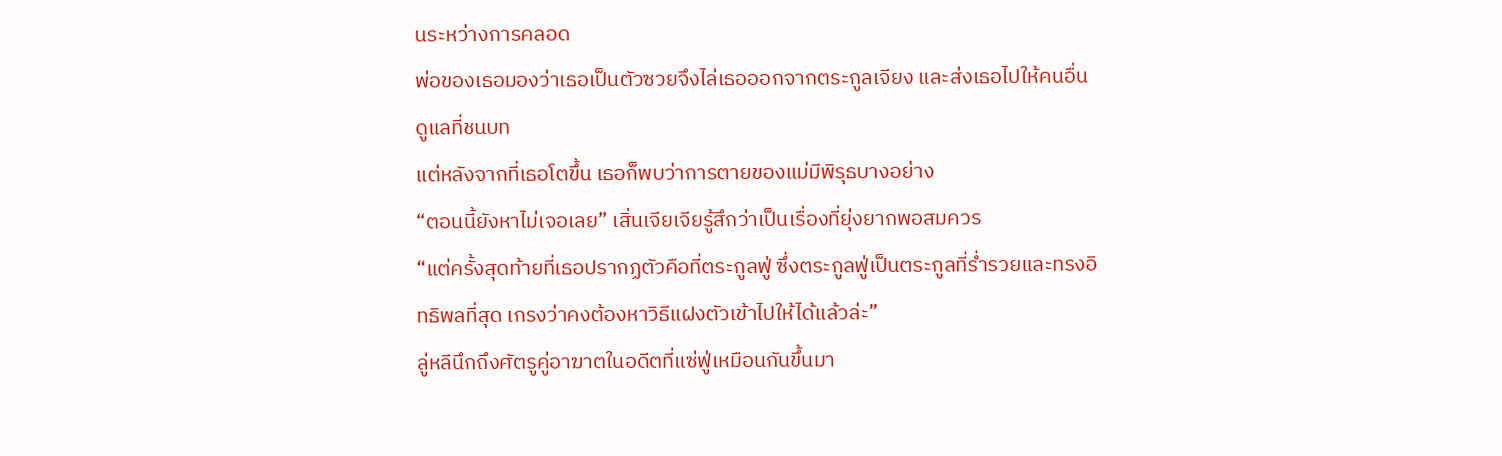นระหว่างการคลอด
พ่อของเธอมองว่าเธอเป็นตัวซวยจึงไล่เธอออกจากตระกูลเจียง และส่งเธอไปให้คนอื่นดูแลที่ชนบท
แต่หลังจากที่เธอโตขึ้น เธอก็พบว่าการตายของแม่มีพิรุธบางอย่าง
“ตอนนี้ยังหาไม่เจอเลย” เสิ่นเจียเจียรู้สึกว่าเป็นเรื่องที่ยุ่งยากพอสมควร
“แต่ครั้งสุดท้ายที่เธอปรากฏตัวคือที่ตระกูลฟู่ ซึ่งตระกูลฟู่เป็นตระกูลที่ร่ำรวยและทรงอิทธิพลที่สุด เกรงว่าคงต้องหาวิธีแฝงตัวเข้าไปให้ได้แล้วล่ะ”
ลู่หลีนึกถึงศัตรูคู่อาฆาตในอดีตที่แซ่ฟู่เหมือนกันขึ้นมา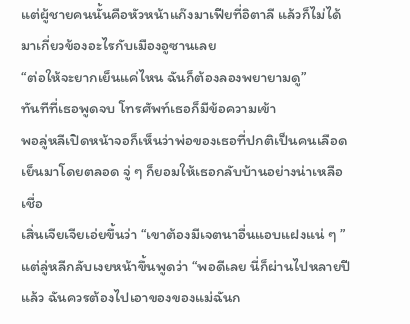แต่ผู้ชายคนนั้นคือหัวหน้าแก๊งมาเฟียที่อิตาลี แล้วก็ไม่ได้มาเกี่ยวข้องอะไรกับเมืองอูซานเลย
“ต่อให้จะยากเย็นแค่ไหน ฉันก็ต้องลองพยายามดู”
ทันทีที่เธอพูดจบ โทรศัพท์เธอก็มีข้อความเข้า
พอลู่หลีเปิดหน้าจอก็เห็นว่าพ่อของเธอที่ปกติเป็นคนเลือดเย็นมาโดยตลอด จู่ ๆ ก็ยอมให้เธอกลับบ้านอย่างน่าเหลือเชื่อ
เสิ่นเจียเจียเอ่ยขึ้นว่า “เขาต้องมีเจตนาอื่นแอบแฝงแน่ ๆ ”
แต่ลู่หลีกลับเงยหน้าขึ้นพูดว่า “พอดีเลย นี่ก็ผ่านไปหลายปีแล้ว ฉันควรต้องไปเอาของของแม่ฉันก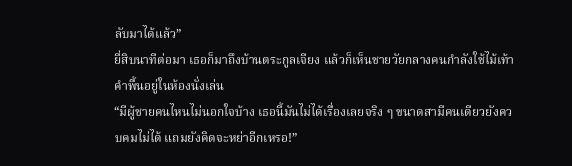ลับมาได้แล้ว”
ยี่สิบนาทีต่อมา เธอก็มาถึงบ้านตระกูลเจียง แล้วก็เห็นชายวัยกลางคนกำลังใช้ไม้เท้าคำพื้นอยู่ในห้องนั่งเล่น
“มีผู้ชายคนไหนไม่นอกใจบ้าง เธอนี้มันไม่ได้เรื่องเลยจริง ๆ ขนาดสามีคนเดียวยังควบคมไม่ได้ แถมยังคิดจะหย่าอีกเหรอ!”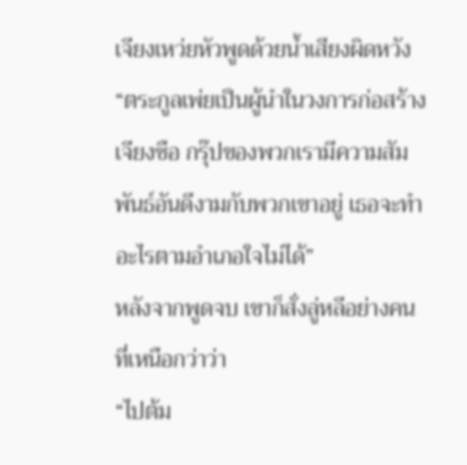เจียงเหว่ยหัวพูดด้วยน้ำเสียงผิดหวัง
“ตระกูลเพ่ยเป็นผู้นำในวงการก่อสร้าง เจียงซือ กรุ๊ปของพวกเรามีความสัมพันธ์อันดีงามกับพวกเขาอยู่ เธอจะทำอะไรตามอำเภอใจไม่ได้”
หลังจากพูดจบ เขาก็สั่งลู่หลีอย่างคนที่เหนือกว่าว่า
“ไปต้ม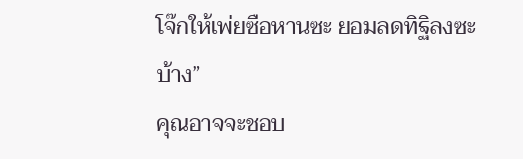โจ๊กให้เพ่ยซือหานซะ ยอมลดทิฐิลงซะบ้าง”
คุณอาจจะชอบ